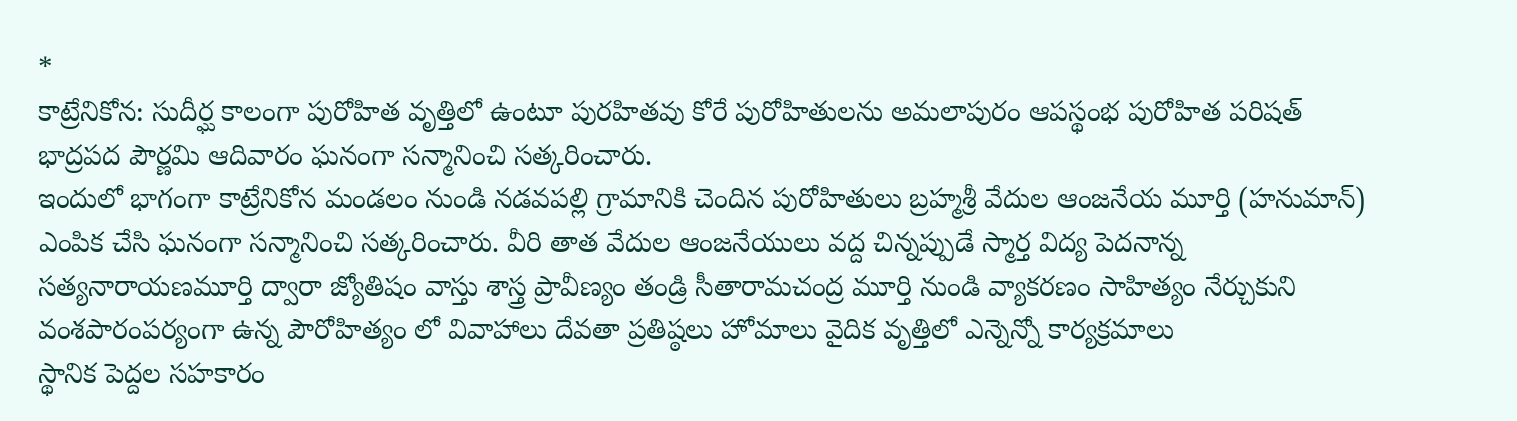*
కాట్రేనికోన: సుదీర్ఘ కాలంగా పురోహిత వృత్తిలో ఉంటూ పురహితవు కోరే పురోహితులను అమలాపురం ఆపస్థంభ పురోహిత పరిషత్ భాద్రపద పౌర్ణమి ఆదివారం ఘనంగా సన్మానించి సత్కరించారు.
ఇందులో భాగంగా కాట్రేనికోన మండలం నుండి నడవపల్లి గ్రామానికి చెందిన పురోహితులు బ్రహ్మశ్రీ వేదుల ఆంజనేయ మూర్తి (హనుమాన్)
ఎంపిక చేసి ఘనంగా సన్మానించి సత్కరించారు. వీరి తాత వేదుల ఆంజనేయులు వద్ద చిన్నప్పుడే స్మార్త విద్య పెదనాన్న సత్యనారాయణమూర్తి ద్వారా జ్యోతిషం వాస్తు శాస్త్ర ప్రావీణ్యం తండ్రి సీతారామచంద్ర మూర్తి నుండి వ్యాకరణం సాహిత్యం నేర్చుకుని వంశపారంపర్యంగా ఉన్న పౌరోహిత్యం లో వివాహాలు దేవతా ప్రతిష్ఠలు హోమాలు వైదిక వృత్తిలో ఎన్నెన్నో కార్యక్రమాలు
స్థానిక పెద్దల సహకారం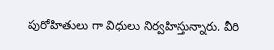పురోహితులు గా విధులు నిర్వహిస్తున్నారు. వీరి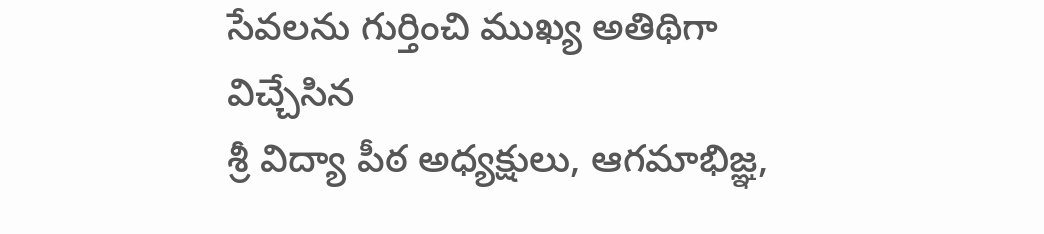సేవలను గుర్తించి ముఖ్య అతిథిగా విచ్చేసిన
శ్రీ విద్యా పీఠ అధ్యక్షులు, ఆగమాభిజ్ఞ,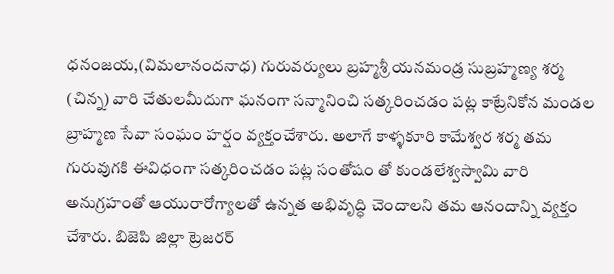ధనంజయ,(విమలానందనాధ) గురువర్యులు బ్రహ్మశ్రీ యనమండ్ర సుబ్రహ్మణ్య శర్మ (చిన్న) వారి చేతులమీదుగా ఘనంగా సన్మానించి సత్కరించడం పట్ల కాట్రేనికోన మండల బ్రాహ్మణ సేవా సంఘం హర్షం వ్యక్తంచేశారు. అలాగే కాళ్ళకూరి కామేశ్వర శర్మ తమ
గురువుగకి ఈవిధంగా సత్కరించడం పట్ల సంతోషం తో కుండలేశ్వస్వామి వారి అనుగ్రహంతో ఆయురారోగ్యాలతో ఉన్నత అభివృద్ధి చెందాలని తమ ఆనందాన్ని వ్యక్తం చేశారు. బిజెపి జిల్లా ట్రెజరర్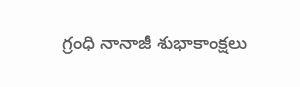గ్రంధి నానాజీ శుభాకాంక్షలు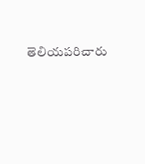తెలియపరిచారు